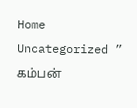Home Uncategorized ” கம்பன்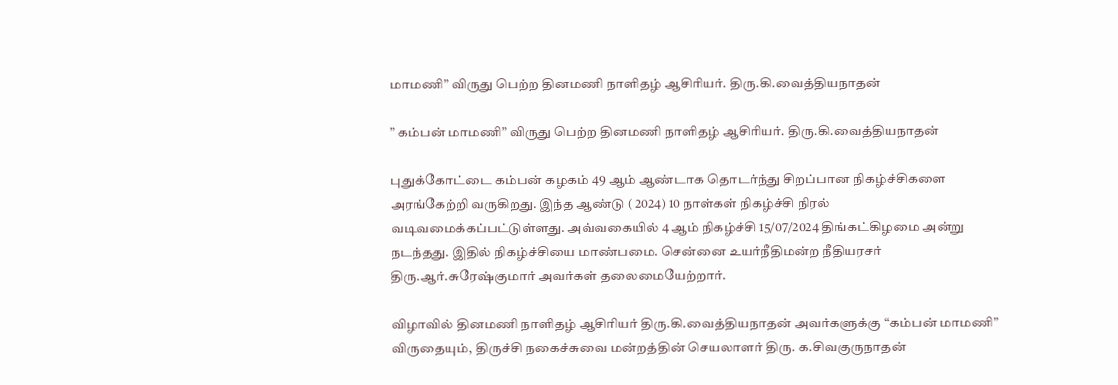மாமணி” விருது பெற்ற தினமணி நாளிதழ் ஆசிரியர். திரு.கி.வைத்தியநாதன்

” கம்பன் மாமணி” விருது பெற்ற தினமணி நாளிதழ் ஆசிரியர். திரு.கி.வைத்தியநாதன்

புதுக்கோட்டை கம்பன் கழகம் 49 ஆம் ஆண்டாக தொடர்ந்து சிறப்பான நிகழ்ச்சிகளை அரங்கேற்றி வருகிறது. இந்த ஆண்டு ( 2024) 10 நாள்கள் நிகழ்ச்சி நிரல் வடிவமைக்கப்பட்டுள்ளது. அவ்வகையில் 4 ஆம் நிகழ்ச்சி 15/07/2024 திங்கட்கிழமை அன்று நடந்தது. இதில் நிகழ்ச்சியை மாண்பமை. சென்னை உயர்நீதிமன்ற நீதியரசர் திரு.ஆர்.சுரேஷ்குமார் அவர்கள் தலைமையேற்றார்.

விழாவில் தினமணி நாளிதழ் ஆசிரியர் திரு.கி.வைத்தியநாதன் அவர்களுக்கு “கம்பன் மாமணி” விருதையும், திருச்சி நகைச்சுவை மன்றத்தின் செயலாளர் திரு. க.சிவகுருநாதன்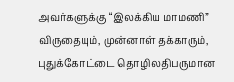அவர்களுக்கு “இலக்கிய மாமணி” விருதையும், முன்னாள் தக்காரும், புதுக்கோட்டை தொழிலதிபருமான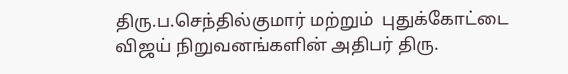திரு.ப.செந்தில்குமார் மற்றும்  புதுக்கோட்டை விஜய் நிறுவனங்களின் அதிபர் திரு.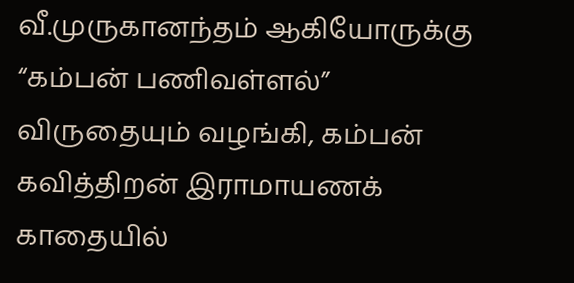வீ.முருகானந்தம் ஆகியோருக்கு “கம்பன் பணிவள்ளல்” விருதையும் வழங்கி, கம்பன் கவித்திறன் இராமாயணக் காதையில்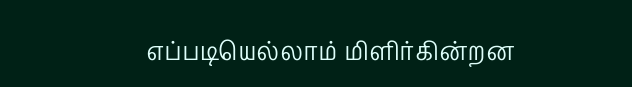எப்படியெல்லாம் மிளிர்கின்றன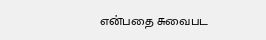என்பதை சுவைபட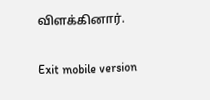விளக்கினார்.

Exit mobile version